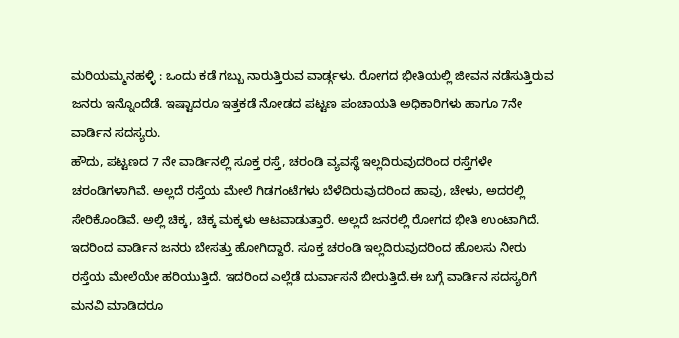ಮರಿಯಮ್ಮನಹಳ್ಳಿ : ಒಂದು ಕಡೆ ಗಬ್ಬು ನಾರುತ್ತಿರುವ ವಾರ್ಡ್ಗಳು. ರೋಗದ ಭೀತಿಯಲ್ಲಿ ಜೀವನ ನಡೆಸುತ್ತಿರುವ ಜನರು ಇನ್ನೊಂದೆಡೆ. ಇಷ್ಟಾದರೂ ಇತ್ತಕಡೆ ನೋಡದ ಪಟ್ಟಣ ಪಂಚಾಯತಿ ಅಧಿಕಾರಿಗಳು ಹಾಗೂ 7ನೇ ವಾರ್ಡಿನ ಸದಸ್ಯರು.
ಹೌದು, ಪಟ್ಟಣದ 7 ನೇ ವಾರ್ಡಿನಲ್ಲಿ ಸೂಕ್ತ ರಸ್ತೆ, ಚರಂಡಿ ವ್ಯವಸ್ಥೆ ಇಲ್ಲದಿರುವುದರಿಂದ ರಸ್ತೆಗಳೇ ಚರಂಡಿಗಳಾಗಿವೆ. ಅಲ್ಲದೆ ರಸ್ತೆಯ ಮೇಲೆ ಗಿಡಗಂಟೆಗಳು ಬೆಳೆದಿರುವುದರಿಂದ ಹಾವು, ಚೇಳು, ಅದರಲ್ಲಿ ಸೇರಿಕೊಂಡಿವೆ. ಅಲ್ಲಿ ಚಿಕ್ಕ, ಚಿಕ್ಕ ಮಕ್ಕಳು ಆಟವಾಡುತ್ತಾರೆ. ಅಲ್ಲದೆ ಜನರಲ್ಲಿ ರೋಗದ ಭೀತಿ ಉಂಟಾಗಿದೆ. ಇದರಿಂದ ವಾರ್ಡಿನ ಜನರು ಬೇಸತ್ತು ಹೋಗಿದ್ದಾರೆ. ಸೂಕ್ತ ಚರಂಡಿ ಇಲ್ಲದಿರುವುದರಿಂದ ಹೊಲಸು ನೀರು ರಸ್ತೆಯ ಮೇಲೆಯೇ ಹರಿಯುತ್ತಿದೆ. ಇದರಿಂದ ಎಲ್ಲೆಡೆ ದುರ್ವಾಸನೆ ಬೀರುತ್ತಿದೆ.ಈ ಬಗ್ಗೆ ವಾರ್ಡಿನ ಸದಸ್ಯರಿಗೆ ಮನವಿ ಮಾಡಿದರೂ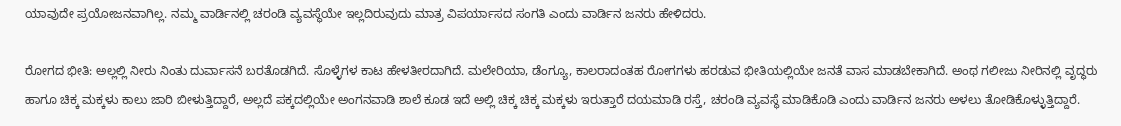ಯಾವುದೇ ಪ್ರಯೋಜನವಾಗಿಲ್ಲ. ನಮ್ಮ ವಾರ್ಡಿನಲ್ಲಿ ಚರಂಡಿ ವ್ಯವಸ್ಥೆಯೇ ಇಲ್ಲದಿರುವುದು ಮಾತ್ರ ವಿಪರ್ಯಾಸದ ಸಂಗತಿ ಎಂದು ವಾರ್ಡಿನ ಜನರು ಹೇಳಿದರು.

ರೋಗದ ಭೀತಿ: ಅಲ್ಲಲ್ಲಿ ನೀರು ನಿಂತು ದುರ್ವಾಸನೆ ಬರತೊಡಗಿದೆ. ಸೊಳ್ಳೆಗಳ ಕಾಟ ಹೇಳತೀರದಾಗಿದೆ. ಮಲೇರಿಯಾ, ಡೆಂಗ್ಯೂ, ಕಾಲರಾದಂತಹ ರೋಗಗಳು ಹರಡುವ ಭೀತಿಯಲ್ಲಿಯೇ ಜನತೆ ವಾಸ ಮಾಡಬೇಕಾಗಿದೆ. ಅಂಥ ಗಲೀಜು ನೀರಿನಲ್ಲಿ ವೃದ್ಧರು ಹಾಗೂ ಚಿಕ್ಕ ಮಕ್ಕಳು ಕಾಲು ಜಾರಿ ಬೀಳುತ್ತಿದ್ದಾರೆ, ಅಲ್ಲದೆ ಪಕ್ಕದಲ್ಲಿಯೇ ಅಂಗನವಾಡಿ ಶಾಲೆ ಕೂಡ ಇದೆ ಅಲ್ಲಿ ಚಿಕ್ಕ ಚಿಕ್ಕ ಮಕ್ಕಳು ಇರುತ್ತಾರೆ ದಯಮಾಡಿ ರಸ್ತೆ, ಚರಂಡಿ ವ್ಯವಸ್ಥೆ ಮಾಡಿಕೊಡಿ ಎಂದು ವಾರ್ಡಿನ ಜನರು ಅಳಲು ತೋಡಿಕೊಳ್ಳುತ್ತಿದ್ದಾರೆ.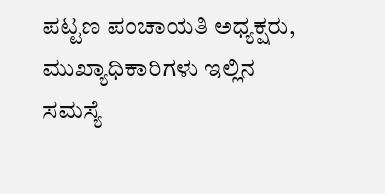ಪಟ್ಟಣ ಪಂಚಾಯತಿ ಅಧ್ಯಕ್ಷರು, ಮುಖ್ಯಾಧಿಕಾರಿಗಳು ಇಲ್ಲಿನ ಸಮಸ್ಯೆ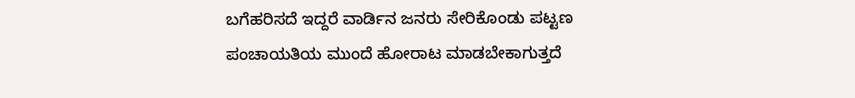ಬಗೆಹರಿಸದೆ ಇದ್ದರೆ ವಾರ್ಡಿನ ಜನರು ಸೇರಿಕೊಂಡು ಪಟ್ಟಣ ಪಂಚಾಯತಿಯ ಮುಂದೆ ಹೋರಾಟ ಮಾಡಬೇಕಾಗುತ್ತದೆ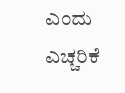ಎಂದು ಎಚ್ಚರಿಕೆ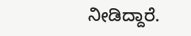ನೀಡಿದ್ದಾರೆ.